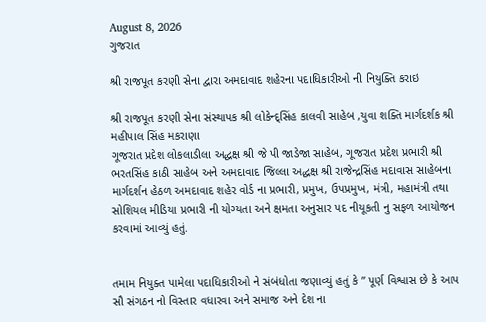August 8, 2026
ગુજરાત

શ્રી રાજપૂત કરણી સેના દ્વારા અમદાવાદ શહેરના પદાધિકારીઓ ની નિયુક્તિ કરાઇ

શ્રી રાજપૂત કરણી સેના સંસ્થાપક શ્રી લોકેન્દ્સિંહ કાલવી સાહેબ ,યુવા શક્તિ માર્ગદર્શક શ્રી મહીપાલ સિંહ મકરાણા
ગૂજરાત પ્રદેશ લોકલાડીલા અદ્ધક્ષ શ્રી જે પી જાડેજા સાહેબ, ગૂજરાત પ્રદેશ પ્રભારી શ્રી ભરતસિંહ કાઠી સાહેબ અને અમદાવાદ જિલ્લા અદ્ધક્ષ શ્રી રાજેન્દ્રસિંહ મદાવાસ સાહેબના માર્ગદર્શન હેઠળ અમદાવાદ શહેર વોર્ડ ના પ્રભારી, પ્રમુખ, ઉપપ્રમુખ, મંત્રી, મહામંત્રી તથા સોશિયલ મીડિયા પ્રભારી ની યોગ્યતા અને ક્ષમતા અનુસાર પદ નીયૂકતી નુ સફળ આયોજન કરવામાં આવ્યું હતું.


તમામ નિયુક્ત પામેલા પદાધિકારીઓ ને સંબંધોતા જણાવ્યું હતું કે ” પૂર્ણ વિશ્વાસ છે કે આપ સૌ સંગઠન નો વિસ્તાર વધારવા અને સમાજ અને દેશ ના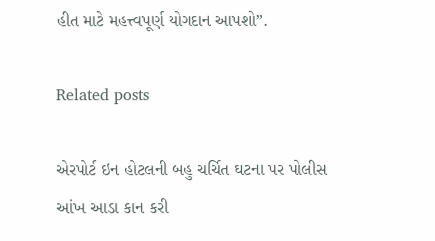હીત માટે મહત્ત્વપૂર્ણ યોગદાન આપશો”.

Related posts

એરપોર્ટ ઇન હોટલની બહુ ચર્ચિત ઘટના પર પોલીસ આંખ આડા કાન કરી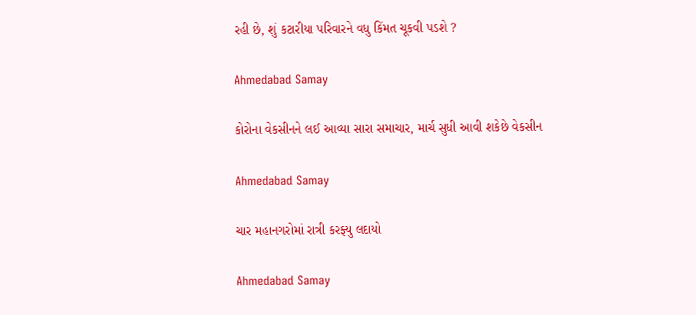રહી છે, શું કટારીયા પરિવારને વધુ કિંમત ચૂકવી પડશે ?

Ahmedabad Samay

કોરોના વેકસીનને લઈ આવ્યા સારા સમાચાર, માર્ચ સુધી આવી શકેછે વેકસીન

Ahmedabad Samay

ચાર મહાનગરોમાં રાત્રી કરફ્યુ લદાયો

Ahmedabad Samay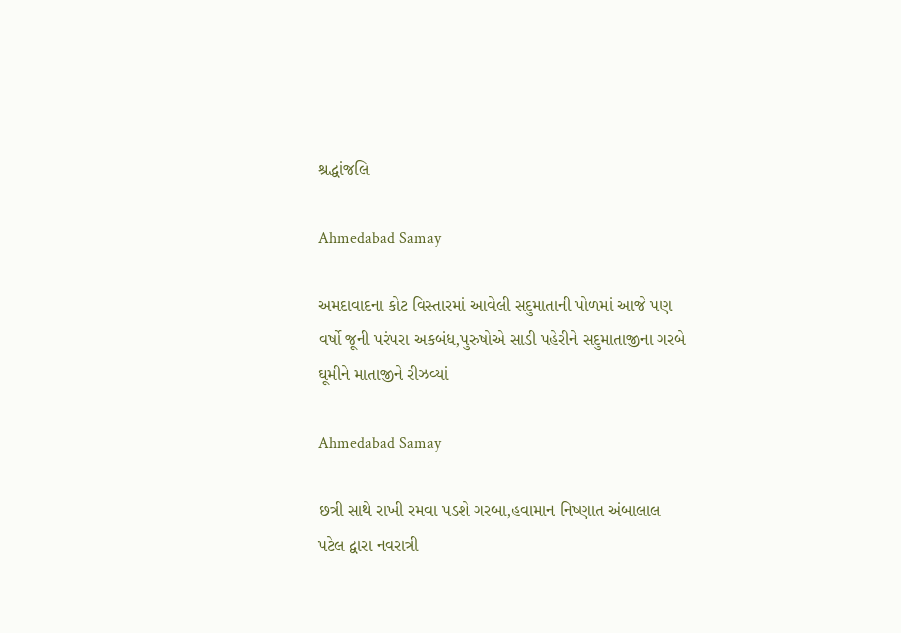શ્રદ્ધાંજલિ

Ahmedabad Samay

અમદાવાદના કોટ વિસ્‍તારમાં આવેલી સદુમાતાની પોળમાં આજે પણ વર્ષો જૂની પરંપરા અકબંધ,પુરુષોએ સાડી પહેરીને સદુમાતાજીના ગરબે ઘૂમીને માતાજીને રીઝવ્‍યાં

Ahmedabad Samay

છત્રી સાથે રાખી રમવા પડશે ગરબા,હવામાન નિષ્ણાત અંબાલાલ પટેલ દ્વારા નવરાત્રી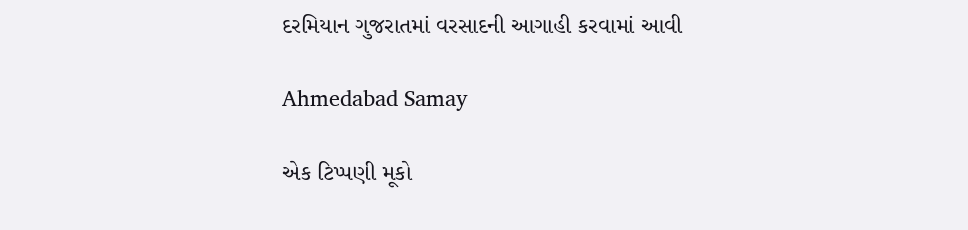દરમિયાન ગુજરાતમાં વરસાદની આગાહી કરવામાં આવી

Ahmedabad Samay

એક ટિપ્પણી મૂકો